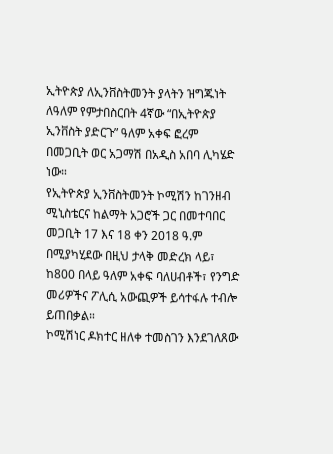ኢትዮጵያ ለኢንቨስትመንት ያላትን ዝግጁነት ለዓለም የምታበስርበት 4ኛው “በኢትዮጵያ ኢንቨስት ያድርጉ” ዓለም አቀፍ ፎረም በመጋቢት ወር አጋማሽ በአዲስ አበባ ሊካሄድ ነው።
የኢትዮጵያ ኢንቨስትመንት ኮሚሽን ከገንዘብ ሚኒስቴርና ከልማት አጋሮች ጋር በመተባበር መጋቢት 17 እና 18 ቀን 2018 ዓ.ም በሚያካሂደው በዚህ ታላቅ መድረክ ላይ፣ ከ800 በላይ ዓለም አቀፍ ባለሀብቶች፣ የንግድ መሪዎችና ፖሊሲ አውጪዎች ይሳተፋሉ ተብሎ ይጠበቃል።
ኮሚሽነር ዶክተር ዘለቀ ተመስገን እንደገለጸው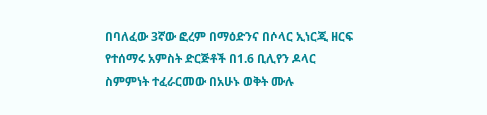በባለፈው 3ኛው ፎረም በማዕድንና በሶላር ኢነርጂ ዘርፍ የተሰማሩ አምስት ድርጅቶች በ1.6 ቢሊየን ዶላር ስምምነት ተፈራርመው በአሁኑ ወቅት ሙሉ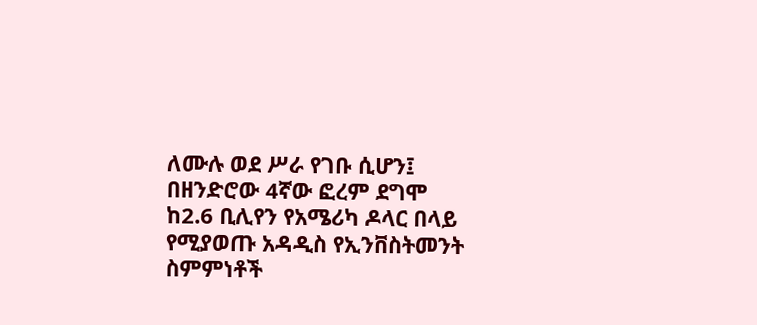ለሙሉ ወደ ሥራ የገቡ ሲሆን፤ በዘንድሮው 4ኛው ፎረም ደግሞ ከ2.6 ቢሊየን የአሜሪካ ዶላር በላይ የሚያወጡ አዳዲስ የኢንቨስትመንት ስምምነቶች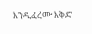እንዲፈረሙ እቅድ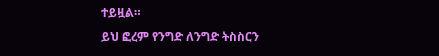ተይዟል።
ይህ ፎረም የንግድ ለንግድ ትስስርን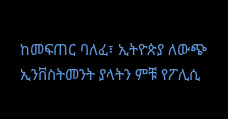ከመፍጠር ባለፈ፣ ኢትዮጵያ ለውጭ ኢንቨስትመንት ያላትን ምቹ የፖሊሲ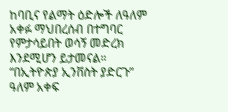ከባቢና የልማት ዕድሎች ለዓለም አቀፉ ማህበረሰብ በተግባር የምታሳይበት ወሳኝ መድረክ እንደሚሆን ይታመናል።
“በኢትዮጵያ ኢንቨስት ያድርጉ” ዓለም አቀፍ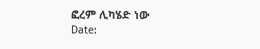ፎረም ሊካሄድ ነው
Date: